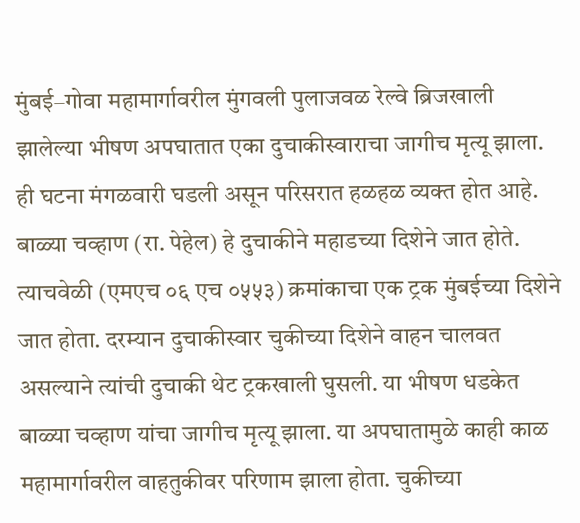मुंबई–गोवा महामार्गावरील मुंगवली पुलाजवळ रेल्वे ब्रिजखाली झालेल्या भीषण अपघातात एका दुचाकीस्वाराचा जागीच मृत्यू झाला. ही घटना मंगळवारी घडली असून परिसरात हळहळ व्यक्त होत आहे.
बाळ्या चव्हाण (रा. पेहेल) हे दुचाकीने महाडच्या दिशेने जात होते. त्याचवेळी (एमएच ०६ एच ०५५३) क्रमांकाचा एक ट्रक मुंबईच्या दिशेने जात होता. दरम्यान दुचाकीस्वार चुकीच्या दिशेने वाहन चालवत असल्याने त्यांची दुचाकी थेट ट्रकखाली घुसली. या भीषण धडकेत बाळ्या चव्हाण यांचा जागीच मृत्यू झाला. या अपघातामुळे काही काळ महामार्गावरील वाहतुकीवर परिणाम झाला होता. चुकीच्या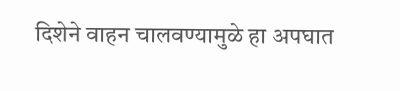दिशेने वाहन चालवण्यामुळे हा अपघात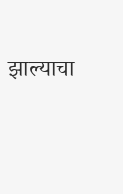झाल्याचा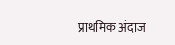प्राथमिक अंदाज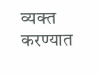व्यक्त करण्यात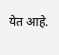येत आहे.